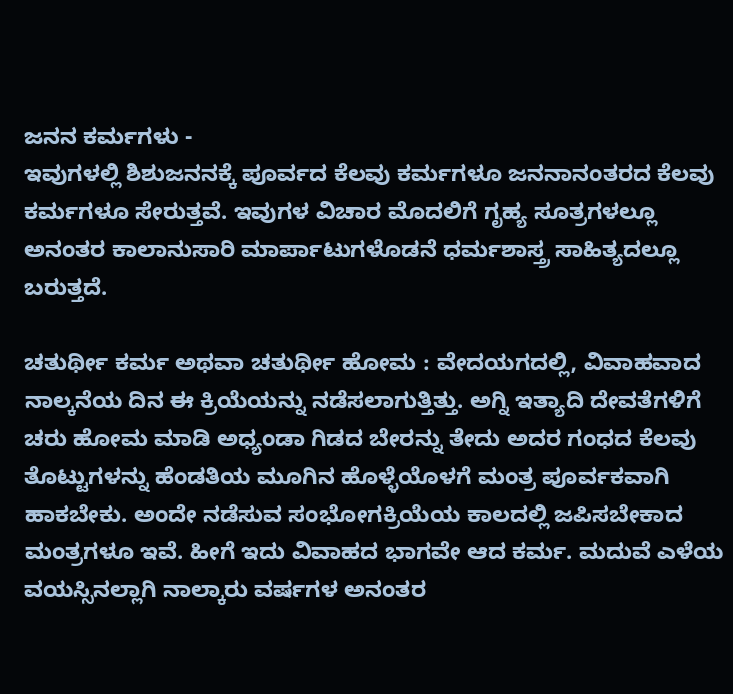ಜನನ ಕರ್ಮಗಳು -
ಇವುಗಳಲ್ಲಿ ಶಿಶುಜನನಕ್ಕೆ ಪೂರ್ವದ ಕೆಲವು ಕರ್ಮಗಳೂ ಜನನಾನಂತರದ ಕೆಲವು ಕರ್ಮಗಳೂ ಸೇರುತ್ತವೆ. ಇವುಗಳ ವಿಚಾರ ಮೊದಲಿಗೆ ಗೃಹ್ಯ ಸೂತ್ರಗಳಲ್ಲೂ ಅನಂತರ ಕಾಲಾನುಸಾರಿ ಮಾರ್ಪಾಟುಗಳೊಡನೆ ಧರ್ಮಶಾಸ್ತ್ರ ಸಾಹಿತ್ಯದಲ್ಲೂ ಬರುತ್ತದೆ.

ಚತುರ್ಥೀ ಕರ್ಮ ಅಥವಾ ಚತುರ್ಥೀ ಹೋಮ : ವೇದಯಗದಲ್ಲಿ, ವಿವಾಹವಾದ ನಾಲ್ಕನೆಯ ದಿನ ಈ ಕ್ರಿಯೆಯನ್ನು ನಡೆಸಲಾಗುತ್ತಿತ್ತು. ಅಗ್ನಿ ಇತ್ಯಾದಿ ದೇವತೆಗಳಿಗೆ ಚರು ಹೋಮ ಮಾಡಿ ಅಧ್ಯಂಡಾ ಗಿಡದ ಬೇರನ್ನು ತೇದು ಅದರ ಗಂಧದ ಕೆಲವು ತೊಟ್ಟುಗಳನ್ನು ಹೆಂಡತಿಯ ಮೂಗಿನ ಹೊಳ್ಳೆಯೊಳಗೆ ಮಂತ್ರ ಪೂರ್ವಕವಾಗಿ ಹಾಕಬೇಕು. ಅಂದೇ ನಡೆಸುವ ಸಂಭೋಗಕ್ರಿಯೆಯ ಕಾಲದಲ್ಲಿ ಜಪಿಸಬೇಕಾದ ಮಂತ್ರಗಳೂ ಇವೆ. ಹೀಗೆ ಇದು ವಿವಾಹದ ಭಾಗವೇ ಆದ ಕರ್ಮ. ಮದುವೆ ಎಳೆಯ ವಯಸ್ಸಿನಲ್ಲಾಗಿ ನಾಲ್ಕಾರು ವರ್ಷಗಳ ಅನಂತರ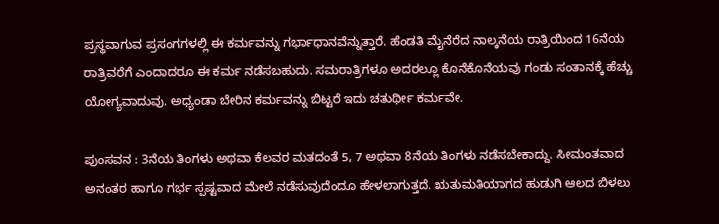ಪ್ರಸ್ಥವಾಗುವ ಪ್ರಸಂಗಗಳಲ್ಲಿ ಈ ಕರ್ಮವನ್ನು ಗರ್ಭಾಧಾನವೆನ್ನುತ್ತಾರೆ. ಹೆಂಡತಿ ಮೈನೆರೆದ ನಾಲ್ಕನೆಯ ರಾತ್ರಿಯಿಂದ 16ನೆಯ ರಾತ್ರಿವರೆಗೆ ಎಂದಾದರೂ ಈ ಕರ್ಮ ನಡೆಸಬಹುದು. ಸಮರಾತ್ರಿಗಳೂ ಅದರಲ್ಲೂ ಕೊನೆಕೊನೆಯವು ಗಂಡು ಸಂತಾನಕ್ಕೆ ಹೆಚ್ಚು ಯೋಗ್ಯವಾದುವು. ಅಧ್ಯಂಡಾ ಬೇರಿನ ಕರ್ಮವನ್ನು ಬಿಟ್ಟರೆ ಇದು ಚತುರ್ಥೀ ಕರ್ಮವೇ.

ಪುಂಸವನ : 3ನೆಯ ತಿಂಗಳು ಅಥವಾ ಕೆಲವರ ಮತದಂತೆ 5, 7 ಅಥವಾ 8ನೆಯ ತಿಂಗಳು ನಡೆಸಬೇಕಾದ್ದು. ಸೀಮಂತವಾದ ಅನಂತರ ಹಾಗೂ ಗರ್ಭ ಸ್ಪಷ್ಟವಾದ ಮೇಲೆ ನಡೆಸುವುದೆಂದೂ ಹೇಳಲಾಗುತ್ತದೆ. ಋತುಮತಿಯಾಗದ ಹುಡುಗಿ ಆಲದ ಬಿಳಲು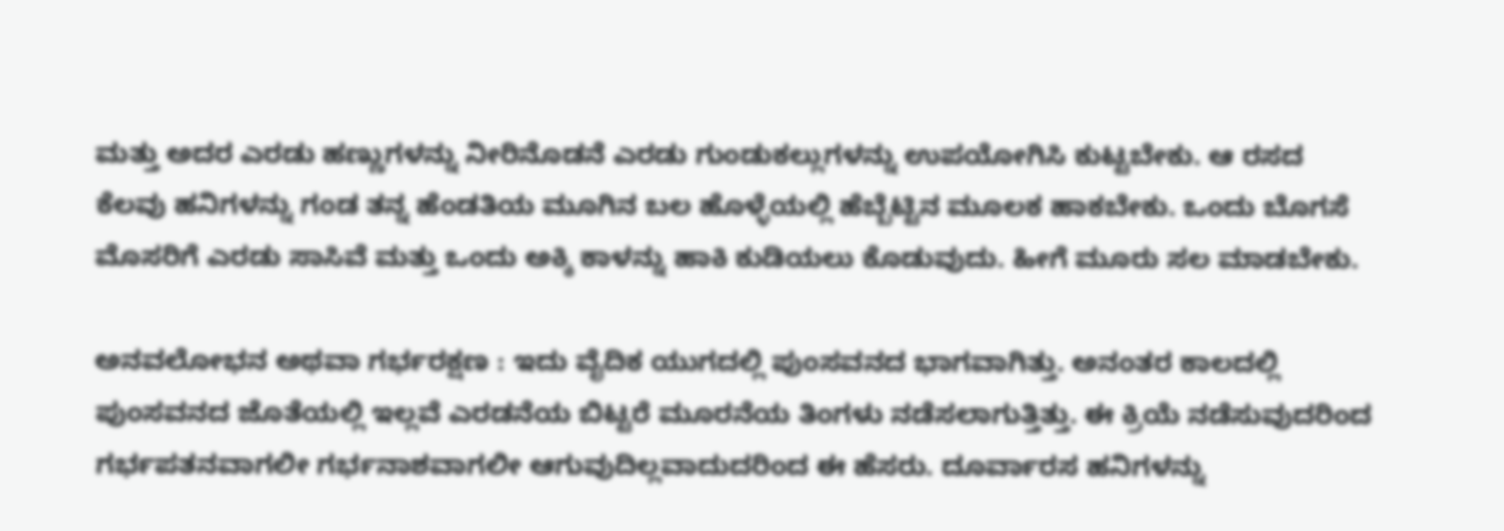ಮತ್ತು ಅದರ ಎರಡು ಹಣ್ಣುಗಳನ್ನು ನೀರಿನೊಡನೆ ಎರಡು ಗುಂಡುಕಲ್ಲುಗಳನ್ನು ಉಪಯೋಗಿಸಿ ಕುಟ್ಟಬೇಕು. ಆ ರಸದ ಕೆಲವು ಹನಿಗಳನ್ನು ಗಂಡ ತನ್ನ ಹೆಂಡತಿಯ ಮೂಗಿನ ಬಲ ಹೊಳ್ಳೆಯಲ್ಲಿ ಹೆಬ್ಬೆಟ್ಟಿನ ಮೂಲಕ ಹಾಕಬೇಕು. ಒಂದು ಬೊಗಸೆ ಮೊಸರಿಗೆ ಎರಡು ಸಾಸಿವೆ ಮತ್ತು ಒಂದು ಅಕ್ಕಿ ಕಾಳನ್ನು ಹಾಕಿ ಕುಡಿಯಲು ಕೊಡುವುದು. ಹೀಗೆ ಮೂರು ಸಲ ಮಾಡಬೇಕು.

ಅನವಲೋಭನ ಅಥವಾ ಗರ್ಭರಕ್ಷಣ : ಇದು ವೈದಿಕ ಯುಗದಲ್ಲಿ ಪುಂಸವನದ ಭಾಗವಾಗಿತ್ತು. ಅನಂತರ ಕಾಲದಲ್ಲಿ ಪುಂಸವನದ ಜೊತೆಯಲ್ಲಿ ಇಲ್ಲವೆ ಎರಡನೆಯ ಬಿಟ್ಟರೆ ಮೂರನೆಯ ತಿಂಗಳು ನಡೆಸಲಾಗುತ್ತಿತ್ತು. ಈ ಕ್ರಿಯೆ ನಡೆಸುವುದರಿಂದ ಗರ್ಭಪತನವಾಗಲೀ ಗರ್ಭನಾಶವಾಗಲೀ ಆಗುವುದಿಲ್ಲವಾದುದರಿಂದ ಈ ಹೆಸರು. ದೂರ್ವಾರಸ ಹನಿಗಳನ್ನು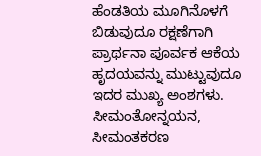ಹೆಂಡತಿಯ ಮೂಗಿನೊಳಗೆ ಬಿಡುವುದೂ ರಕ್ಷಣೆಗಾಗಿ ಪ್ರಾರ್ಥನಾ ಪೂರ್ವಕ ಆಕೆಯ ಹೃದಯವನ್ನು ಮುಟ್ಟುವುದೂ ಇದರ ಮುಖ್ಯ ಅಂಶಗಳು.
ಸೀಮಂತೋನ್ನಯನ, ಸೀಮಂತಕರಣ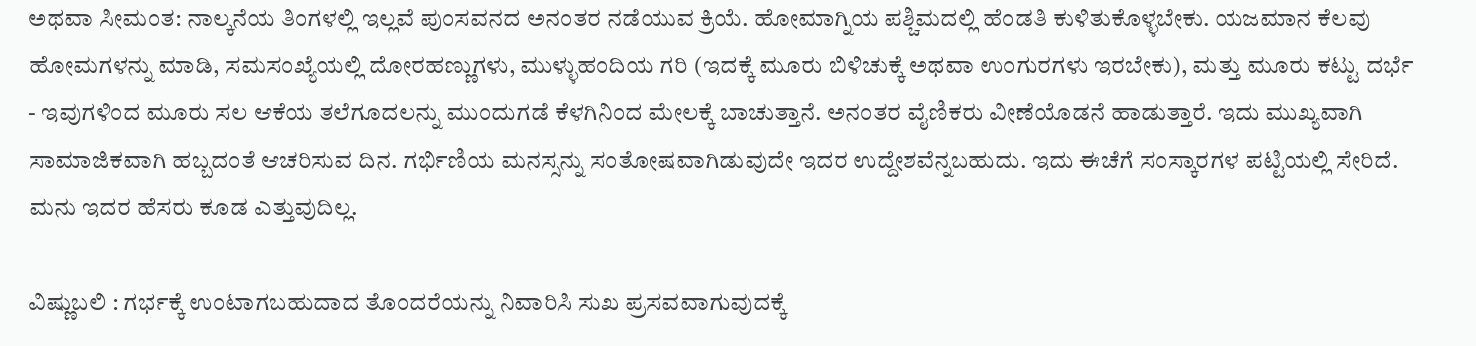ಅಥವಾ ಸೀಮಂತ: ನಾಲ್ಕನೆಯ ತಿಂಗಳಲ್ಲಿ ಇಲ್ಲವೆ ಪುಂಸವನದ ಅನಂತರ ನಡೆಯುವ ಕ್ರಿಯೆ. ಹೋಮಾಗ್ನಿಯ ಪಶ್ಚಿಮದಲ್ಲಿ ಹೆಂಡತಿ ಕುಳಿತುಕೊಳ್ಳಬೇಕು. ಯಜಮಾನ ಕೆಲವು ಹೋಮಗಳನ್ನು ಮಾಡಿ, ಸಮಸಂಖ್ಯೆಯಲ್ಲಿ ದೋರಹಣ್ಣುಗಳು, ಮುಳ್ಳುಹಂದಿಯ ಗರಿ (ಇದಕ್ಕೆ ಮೂರು ಬಿಳಿಚುಕ್ಕೆ ಅಥವಾ ಉಂಗುರಗಳು ಇರಬೇಕು), ಮತ್ತು ಮೂರು ಕಟ್ಟು ದರ್ಭೆ - ಇವುಗಳಿಂದ ಮೂರು ಸಲ ಆಕೆಯ ತಲೆಗೂದಲನ್ನು ಮುಂದುಗಡೆ ಕೆಳಗಿನಿಂದ ಮೇಲಕ್ಕೆ ಬಾಚುತ್ತಾನೆ. ಅನಂತರ ವೈಣಿಕರು ವೀಣೆಯೊಡನೆ ಹಾಡುತ್ತಾರೆ. ಇದು ಮುಖ್ಯವಾಗಿ ಸಾಮಾಜಿಕವಾಗಿ ಹಬ್ಬದಂತೆ ಆಚರಿಸುವ ದಿನ. ಗರ್ಭಿಣಿಯ ಮನಸ್ಸನ್ನು ಸಂತೋಷವಾಗಿಡುವುದೇ ಇದರ ಉದ್ದೇಶವೆನ್ನಬಹುದು. ಇದು ಈಚೆಗೆ ಸಂಸ್ಕಾರಗಳ ಪಟ್ಟಿಯಲ್ಲಿ ಸೇರಿದೆ. ಮನು ಇದರ ಹೆಸರು ಕೂಡ ಎತ್ತುವುದಿಲ್ಲ.

ವಿಷ್ಣುಬಲಿ : ಗರ್ಭಕ್ಕೆ ಉಂಟಾಗಬಹುದಾದ ತೊಂದರೆಯನ್ನು ನಿವಾರಿಸಿ ಸುಖ ಪ್ರಸವವಾಗುವುದಕ್ಕೆ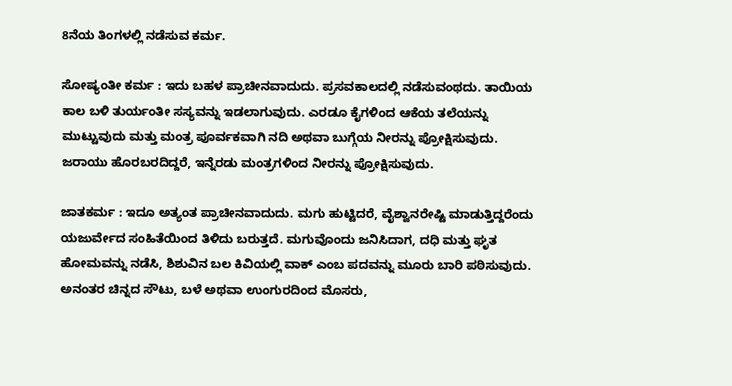8ನೆಯ ತಿಂಗಳಲ್ಲಿ ನಡೆಸುವ ಕರ್ಮ.

ಸೋಷ್ಯಂತೀ ಕರ್ಮ : ಇದು ಬಹಳ ಪ್ರಾಚೀನವಾದುದು. ಪ್ರಸವಕಾಲದಲ್ಲಿ ನಡೆಸುವಂಥದು. ತಾಯಿಯ ಕಾಲ ಬಳಿ ತುರ್ಯಂತೀ ಸಸ್ಯವನ್ನು ಇಡಲಾಗುವುದು. ಎರಡೂ ಕೈಗಳಿಂದ ಆಕೆಯ ತಲೆಯನ್ನು ಮುಟ್ಟುವುದು ಮತ್ತು ಮಂತ್ರ ಪೂರ್ವಕವಾಗಿ ನದಿ ಅಥವಾ ಬುಗ್ಗೆಯ ನೀರನ್ನು ಪ್ರೋಕ್ಷಿಸುವುದು. ಜರಾಯು ಹೊರಬರದಿದ್ದರೆ, ಇನ್ನೆರಡು ಮಂತ್ರಗಳಿಂದ ನೀರನ್ನು ಪ್ರೋಕ್ಷಿಸುವುದು.

ಜಾತಕರ್ಮ : ಇದೂ ಅತ್ಯಂತ ಪ್ರಾಚೀನವಾದುದು. ಮಗು ಹುಟ್ಟಿದರೆ, ವೈಶ್ವಾನರೇಷ್ಟಿ ಮಾಡುತ್ತಿದ್ದರೆಂದು ಯಜುರ್ವೇದ ಸಂಹಿತೆಯಿಂದ ತಿಳಿದು ಬರುತ್ತದೆ. ಮಗುವೊಂದು ಜನಿಸಿದಾಗ, ದಧಿ ಮತ್ತು ಘೃತ ಹೋಮವನ್ನು ನಡೆಸಿ, ಶಿಶುವಿನ ಬಲ ಕಿವಿಯಲ್ಲಿ ವಾಕ್ ಎಂಬ ಪದವನ್ನು ಮೂರು ಬಾರಿ ಪಠಿಸುವುದು. ಅನಂತರ ಚಿನ್ನದ ಸೌಟು, ಬಳೆ ಅಥವಾ ಉಂಗುರದಿಂದ ಮೊಸರು,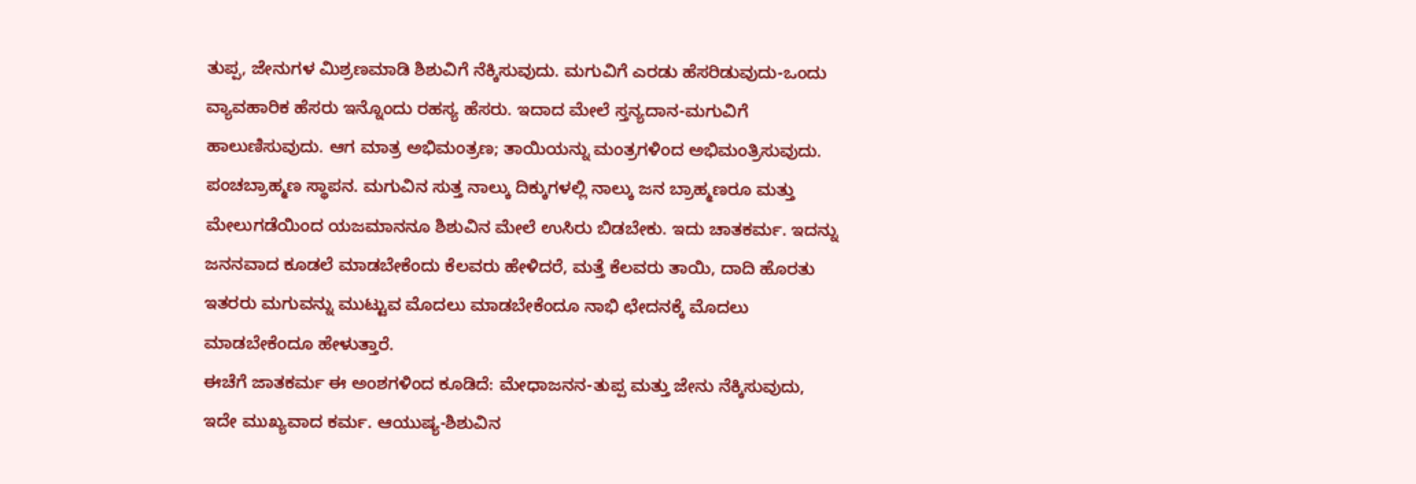ತುಪ್ಪ, ಜೇನುಗಳ ಮಿಶ್ರಣಮಾಡಿ ಶಿಶುವಿಗೆ ನೆಕ್ಕಿಸುವುದು. ಮಗುವಿಗೆ ಎರಡು ಹೆಸರಿಡುವುದು-ಒಂದು ವ್ಯಾವಹಾರಿಕ ಹೆಸರು ಇನ್ನೊಂದು ರಹಸ್ಯ ಹೆಸರು. ಇದಾದ ಮೇಲೆ ಸ್ತನ್ಯದಾನ-ಮಗುವಿಗೆ ಹಾಲುಣಿಸುವುದು. ಆಗ ಮಾತ್ರ ಅಭಿಮಂತ್ರಣ; ತಾಯಿಯನ್ನು ಮಂತ್ರಗಳಿಂದ ಅಭಿಮಂತ್ರಿಸುವುದು. ಪಂಚಬ್ರಾಹ್ಮಣ ಸ್ಥಾಪನ. ಮಗುವಿನ ಸುತ್ತ ನಾಲ್ಕು ದಿಕ್ಕುಗಳಲ್ಲಿ ನಾಲ್ಕು ಜನ ಬ್ರಾಹ್ಮಣರೂ ಮತ್ತು ಮೇಲುಗಡೆಯಿಂದ ಯಜಮಾನನೂ ಶಿಶುವಿನ ಮೇಲೆ ಉಸಿರು ಬಿಡಬೇಕು. ಇದು ಚಾತಕರ್ಮ. ಇದನ್ನು ಜನನವಾದ ಕೂಡಲೆ ಮಾಡಬೇಕೆಂದು ಕೆಲವರು ಹೇಳಿದರೆ, ಮತ್ತೆ ಕೆಲವರು ತಾಯಿ, ದಾದಿ ಹೊರತು ಇತರರು ಮಗುವನ್ನು ಮುಟ್ಟುವ ಮೊದಲು ಮಾಡಬೇಕೆಂದೂ ನಾಭಿ ಛೇದನಕ್ಕೆ ಮೊದಲು ಮಾಡಬೇಕೆಂದೂ ಹೇಳುತ್ತಾರೆ.
ಈಚೆಗೆ ಜಾತಕರ್ಮ ಈ ಅಂಶಗಳಿಂದ ಕೂಡಿದೆ: ಮೇಧಾಜನನ-ತುಪ್ಪ ಮತ್ತು ಜೇನು ನೆಕ್ಕಿಸುವುದು, ಇದೇ ಮುಖ್ಯವಾದ ಕರ್ಮ. ಆಯುಷ್ಯ-ಶಿಶುವಿನ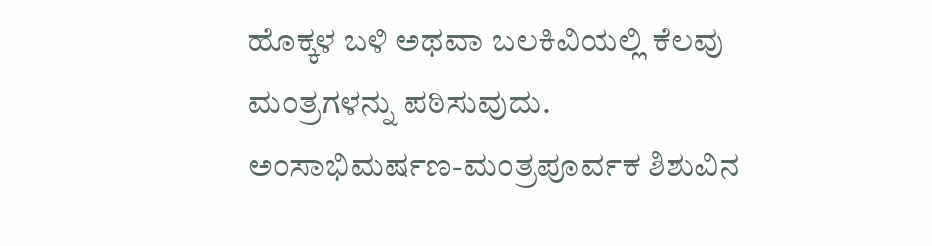ಹೊಕ್ಕಳ ಬಳಿ ಅಥವಾ ಬಲಕಿವಿಯಲ್ಲಿ ಕೆಲವು ಮಂತ್ರಗಳನ್ನು ಪಠಿಸುವುದು. ಅಂಸಾಭಿಮರ್ಷಣ-ಮಂತ್ರಪೂರ್ವಕ ಶಿಶುವಿನ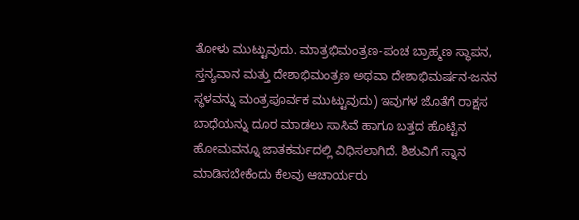ತೋಳು ಮುಟ್ಟುವುದು. ಮಾತ್ರಭಿಮಂತ್ರಣ-ಪಂಚ ಬ್ರಾಹ್ಮಣ ಸ್ಥಾಪನ, ಸ್ತನ್ಯವಾನ ಮತ್ತು ದೇಶಾಭಿಮಂತ್ರಣ ಅಥವಾ ದೇಶಾಭಿಮರ್ಷನ-ಜನನ ಸ್ಥಳವನ್ನು ಮಂತ್ರಪೂರ್ವಕ ಮುಟ್ಟುವುದು) ಇವುಗಳ ಜೊತೆಗೆ ರಾಕ್ಷಸ ಬಾಧೆಯನ್ನು ದೂರ ಮಾಡಲು ಸಾಸಿವೆ ಹಾಗೂ ಬತ್ತದ ಹೊಟ್ಟಿನ ಹೋಮವನ್ನೂ ಜಾತಕರ್ಮದಲ್ಲಿ ವಿಧಿಸಲಾಗಿದೆ. ಶಿಶುವಿಗೆ ಸ್ನಾನ ಮಾಡಿಸಬೇಕೆಂದು ಕೆಲವು ಆಚಾರ್ಯರು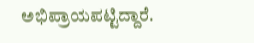ಅಭಿಪ್ರಾಯಪಟ್ಟಿದ್ದಾರೆ.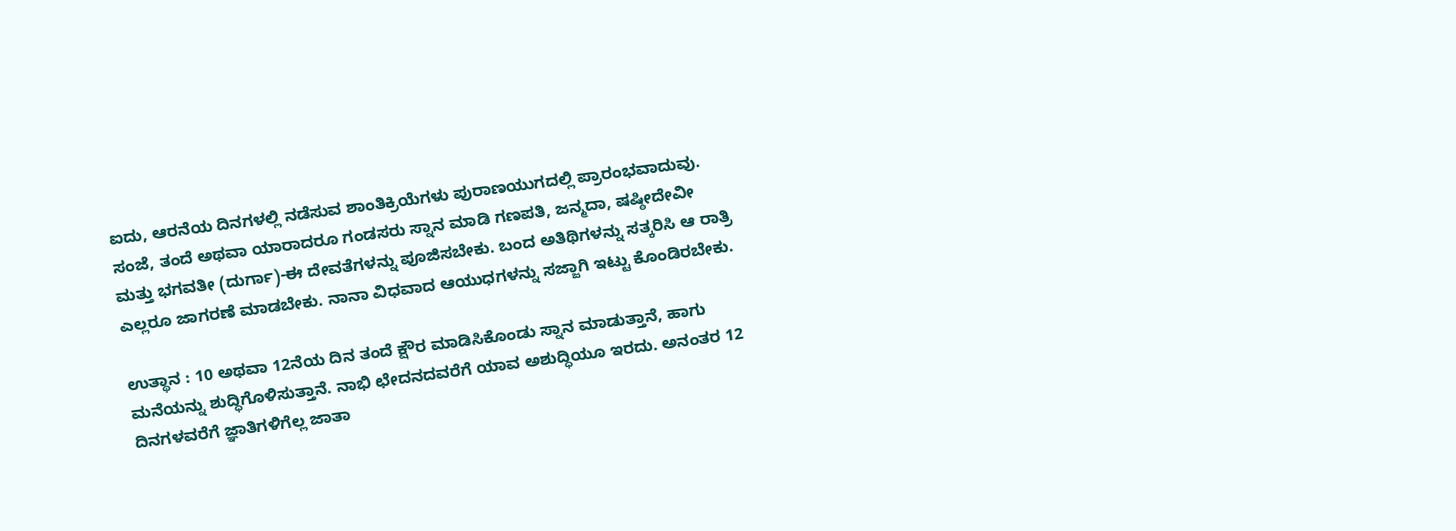ಐದು, ಆರನೆಯ ದಿನಗಳಲ್ಲಿ ನಡೆಸುವ ಶಾಂತಿಕ್ರಿಯೆಗಳು ಪುರಾಣಯುಗದಲ್ಲಿ ಪ್ರಾರಂಭವಾದುವು. ಸಂಜೆ, ತಂದೆ ಅಥವಾ ಯಾರಾದರೂ ಗಂಡಸರು ಸ್ನಾನ ಮಾಡಿ ಗಣಪತಿ, ಜನ್ಮದಾ, ಷಷ್ಠೀದೇವೀ ಮತ್ತು ಭಗವತೀ (ದುರ್ಗಾ)-ಈ ದೇವತೆಗಳನ್ನು ಪೂಜಿಸಬೇಕು. ಬಂದ ಅತಿಥಿಗಳನ್ನು ಸತ್ಕರಿಸಿ ಆ ರಾತ್ರಿ ಎಲ್ಲರೂ ಜಾಗರಣೆ ಮಾಡಬೇಕು. ನಾನಾ ವಿಧವಾದ ಆಯುಧಗಳನ್ನು ಸಜ್ಜಾಗಿ ಇಟ್ಟು ಕೊಂಡಿರಬೇಕು.

ಉತ್ಥಾನ : 10 ಅಥವಾ 12ನೆಯ ದಿನ ತಂದೆ ಕ್ಷೌರ ಮಾಡಿಸಿಕೊಂಡು ಸ್ನಾನ ಮಾಡುತ್ತಾನೆ, ಹಾಗು ಮನೆಯನ್ನು ಶುದ್ಧಿಗೊಳಿಸುತ್ತಾನೆ. ನಾಭಿ ಛೇದನದವರೆಗೆ ಯಾವ ಅಶುದ್ಧಿಯೂ ಇರದು. ಅನಂತರ 12 ದಿನಗಳವರೆಗೆ ಜ್ಞಾತಿಗಳಿಗೆಲ್ಲ ಜಾತಾ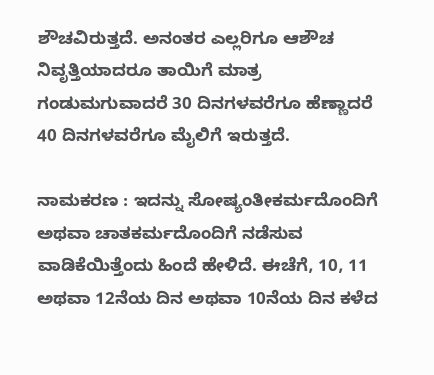ಶೌಚವಿರುತ್ತದೆ. ಅನಂತರ ಎಲ್ಲರಿಗೂ ಆಶೌಚ ನಿವೃತ್ತಿಯಾದರೂ ತಾಯಿಗೆ ಮಾತ್ರ ಗಂಡುಮಗುವಾದರೆ 30 ದಿನಗಳವರೆಗೂ ಹೆಣ್ಣಾದರೆ 40 ದಿನಗಳವರೆಗೂ ಮೈಲಿಗೆ ಇರುತ್ತದೆ.

ನಾಮಕರಣ : ಇದನ್ನು ಸೋಷ್ಯಂತೀಕರ್ಮದೊಂದಿಗೆ ಅಥವಾ ಚಾತಕರ್ಮದೊಂದಿಗೆ ನಡೆಸುವ ವಾಡಿಕೆಯಿತ್ತೆಂದು ಹಿಂದೆ ಹೇಳಿದೆ. ಈಚೆಗೆ, 10, 11 ಅಥವಾ 12ನೆಯ ದಿನ ಅಥವಾ 10ನೆಯ ದಿನ ಕಳೆದ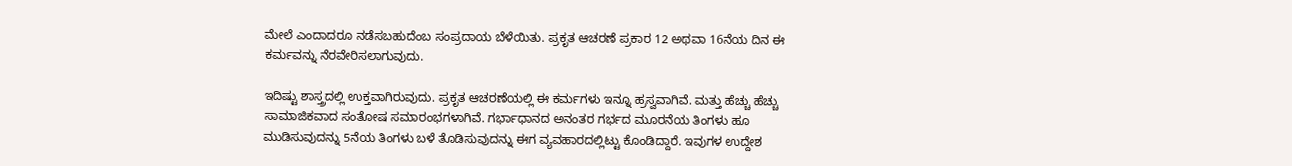ಮೇಲೆ ಎಂದಾದರೂ ನಡೆಸಬಹುದೆಂಬ ಸಂಪ್ರದಾಯ ಬೆಳೆಯಿತು. ಪ್ರಕೃತ ಆಚರಣೆ ಪ್ರಕಾರ 12 ಅಥವಾ 16ನೆಯ ದಿನ ಈ ಕರ್ಮವನ್ನು ನೆರವೇರಿಸಲಾಗುವುದು.

ಇದಿಷ್ಟು ಶಾಸ್ತ್ರದಲ್ಲಿ ಉಕ್ತವಾಗಿರುವುದು. ಪ್ರಕೃತ ಆಚರಣೆಯಲ್ಲಿ ಈ ಕರ್ಮಗಳು ಇನ್ನೂ ಹ್ರಸ್ವವಾಗಿವೆ. ಮತ್ತು ಹೆಚ್ಚು ಹೆಚ್ಚು ಸಾಮಾಜಿಕವಾದ ಸಂತೋಷ ಸಮಾರಂಭಗಳಾಗಿವೆ. ಗರ್ಭಾಧಾನದ ಅನಂತರ ಗರ್ಭದ ಮೂರನೆಯ ತಿಂಗಳು ಹೂ ಮುಡಿಸುವುದನ್ನು 5ನೆಯ ತಿಂಗಳು ಬಳೆ ತೊಡಿಸುವುದನ್ನು ಈಗ ವ್ಯವಹಾರದಲ್ಲಿಟ್ಟು ಕೊಂಡಿದ್ದಾರೆ. ಇವುಗಳ ಉದ್ದೇಶ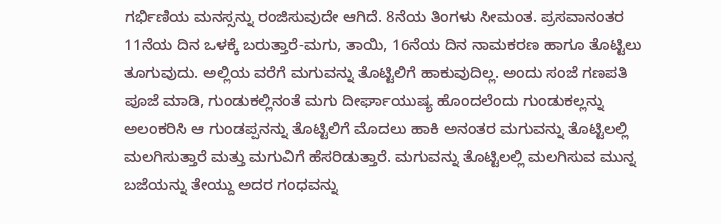ಗರ್ಭಿಣಿಯ ಮನಸ್ಸನ್ನು ರಂಜಿಸುವುದೇ ಆಗಿದೆ. 8ನೆಯ ತಿಂಗಳು ಸೀಮಂತ. ಪ್ರಸವಾನಂತರ 11ನೆಯ ದಿನ ಒಳಕ್ಕೆ ಬರುತ್ತಾರೆ-ಮಗು, ತಾಯಿ, 16ನೆಯ ದಿನ ನಾಮಕರಣ ಹಾಗೂ ತೊಟ್ಟಿಲು ತೂಗುವುದು. ಅಲ್ಲಿಯ ವರೆಗೆ ಮಗುವನ್ನು ತೊಟ್ಟಿಲಿಗೆ ಹಾಕುವುದಿಲ್ಲ. ಅಂದು ಸಂಜೆ ಗಣಪತಿ ಪೂಜೆ ಮಾಡಿ, ಗುಂಡುಕಲ್ಲಿನಂತೆ ಮಗು ದೀರ್ಘಾಯುಷ್ಯ ಹೊಂದಲೆಂದು ಗುಂಡುಕಲ್ಲನ್ನು ಅಲಂಕರಿಸಿ ಆ ಗುಂಡಪ್ಪನನ್ನು ತೊಟ್ಟಿಲಿಗೆ ಮೊದಲು ಹಾಕಿ ಅನಂತರ ಮಗುವನ್ನು ತೊಟ್ಟಿಲಲ್ಲಿ ಮಲಗಿಸುತ್ತಾರೆ ಮತ್ತು ಮಗುವಿಗೆ ಹೆಸರಿಡುತ್ತಾರೆ. ಮಗುವನ್ನು ತೊಟ್ಟಿಲಲ್ಲಿ ಮಲಗಿಸುವ ಮುನ್ನ ಬಜೆಯನ್ನು ತೇಯ್ದು ಅದರ ಗಂಧವನ್ನು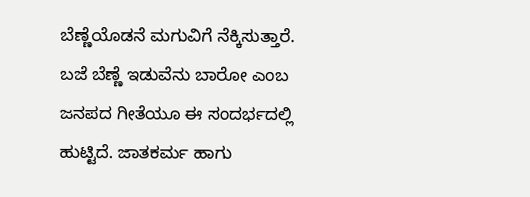ಬೆಣ್ಣೆಯೊಡನೆ ಮಗುವಿಗೆ ನೆಕ್ಕಿಸುತ್ತಾರೆ. ಬಜೆ ಬೆಣ್ಣೆ ಇಡುವೆನು ಬಾರೋ ಎಂಬ ಜನಪದ ಗೀತೆಯೂ ಈ ಸಂದರ್ಭದಲ್ಲಿ ಹುಟ್ಟಿದೆ. ಜಾತಕರ್ಮ ಹಾಗು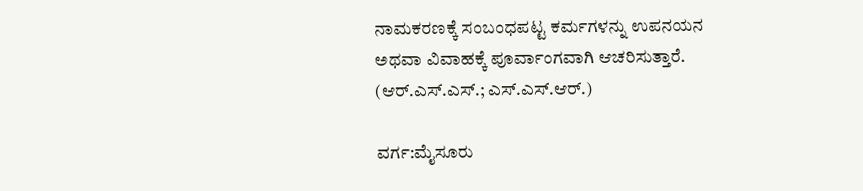ನಾಮಕರಣಕ್ಕೆ ಸಂಬಂಧಪಟ್ಟ ಕರ್ಮಗಳನ್ನು ಉಪನಯನ ಅಥವಾ ವಿವಾಹಕ್ಕೆ ಪೂರ್ವಾಂಗವಾಗಿ ಆಚರಿಸುತ್ತಾರೆ.                             (ಆರ್.ಎಸ್.ಎಸ್.; ಎಸ್.ಎಸ್.ಆರ್.)

ವರ್ಗ:ಮೈಸೂರು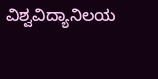ವಿಶ್ವವಿದ್ಯಾನಿಲಯ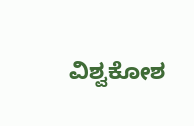ವಿಶ್ವಕೋಶ